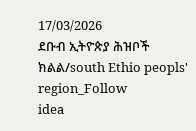17/03/2026
ደቡብ ኢትዮጵያ ሕዝቦች ክልል/south Ethio peopls' region_Follow
idea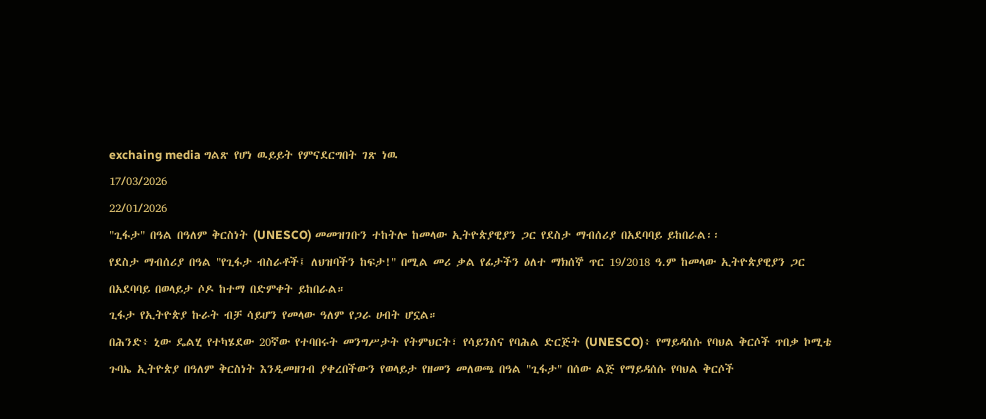exchaing media ግልጽ የሆነ ዉይይት የምናደርግበት ገጽ ነዉ
17/03/2026
22/01/2026
"ጊፋታ" በዓል በዓለም ቅርስነት (UNESCO) መመዝገቡን ተከትሎ ከመላው ኢትዮጵያዊያን ጋር የደስታ ማብሰሪያ በአደባባይ ይከበራል፡፡
የደስታ ማብሰሪያ በዓል "የጊፋታ ብስራቶች፤ ለህዝባችን ከፍታ!" በሚል መሪ ቃል የፊታችን ዕለተ ማክሰኞ ጥር 19/2018 ዓ.ም ከመላው ኢትዮጵያዊያን ጋር በአደባባይ በወላይታ ሶዶ ከተማ በድምቀት ይከበራል።
ጊፋታ የኢትዮጵያ ኩራት ብቻ ሳይሆን የመላው ዓለም የጋራ ሀብት ሆኗል።
በሕንድ፥ ኒው ዴልሂ የተካሄደው 20ኛው የተባበሩት መንግሥታት የትምህርት፣ የሳይንስና የባሕል ድርጅት (UNESCO)፥ የማይዳሰሱ የባህል ቅርሶች ጥበቃ ኮሚቴ ጉባኤ ኢትዮጵያ በዓለም ቅርስነት እንዲመዘገብ ያቀረበችውን የወላይታ የዘመን መለወጫ በዓል "ጊፋታ" በሰው ልጅ የማይዳሰሱ የባህል ቅርሶች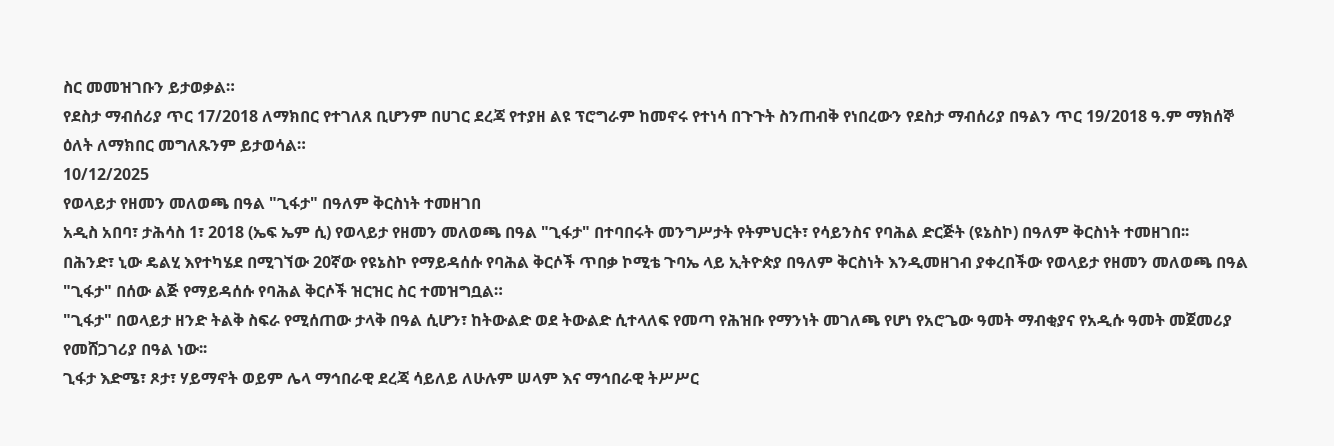ስር መመዝገቡን ይታወቃል።
የደስታ ማብሰሪያ ጥር 17/2018 ለማክበር የተገለጸ ቢሆንም በሀገር ደረጃ የተያዘ ልዩ ፕሮግራም ከመኖሩ የተነሳ በጉጉት ስንጠብቅ የነበረውን የደስታ ማብሰሪያ በዓልን ጥር 19/2018 ዓ.ም ማክሰኞ ዕለት ለማክበር መግለጹንም ይታወሳል።
10/12/2025
የወላይታ የዘመን መለወጫ በዓል "ጊፋታ" በዓለም ቅርስነት ተመዘገበ
አዲስ አበባ፣ ታሕሳስ 1፣ 2018 (ኤፍ ኤም ሲ) የወላይታ የዘመን መለወጫ በዓል "ጊፋታ" በተባበሩት መንግሥታት የትምህርት፣ የሳይንስና የባሕል ድርጅት (ዩኔስኮ) በዓለም ቅርስነት ተመዘገበ፡፡
በሕንድ፣ ኒው ዴልሂ እየተካሄደ በሚገኘው 20ኛው የዩኔስኮ የማይዳሰሱ የባሕል ቅርሶች ጥበቃ ኮሚቴ ጉባኤ ላይ ኢትዮጵያ በዓለም ቅርስነት እንዲመዘገብ ያቀረበችው የወላይታ የዘመን መለወጫ በዓል "ጊፋታ" በሰው ልጅ የማይዳሰሱ የባሕል ቅርሶች ዝርዝር ስር ተመዝግቧል።
"ጊፋታ" በወላይታ ዘንድ ትልቅ ስፍራ የሚሰጠው ታላቅ በዓል ሲሆን፣ ከትውልድ ወደ ትውልድ ሲተላለፍ የመጣ የሕዝቡ የማንነት መገለጫ የሆነ የአሮጌው ዓመት ማብቂያና የአዲሱ ዓመት መጀመሪያ የመሸጋገሪያ በዓል ነው፡፡
ጊፋታ እድሜ፣ ጾታ፣ ሃይማኖት ወይም ሌላ ማኅበራዊ ደረጃ ሳይለይ ለሁሉም ሠላም እና ማኅበራዊ ትሥሥር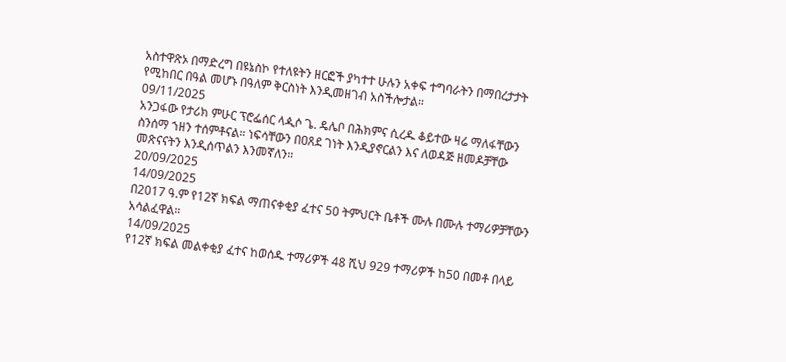አስተዋጽኦ በማድረግ በዩኔስኮ የተለዩትን ዘርፎች ያካተተ ሁሉን አቀፍ ተግባራትን በማበረታታት የሚከበር በዓል መሆኑ በዓለም ቅርስነት እንዲመዘገብ አስችሎታል።
09/11/2025
አንጋፋው የታሪክ ምሁር ፕሮፌሰር ላዺሶ ጌ. ዴሌቦ በሕክምና ሲረዱ ቆይተው ዛሬ ማለፋቸውን ስንሰማ ኀዘን ተሰምቶናል። ነፍሳቸውን በዐጸደ ገነት እንዲያኖርልን እና ለወዳጅ ዘመዶቻቸው መጽናናትን እንዲሰጥልን እንመኛለን።
20/09/2025
14/09/2025
በ2017 ዓ.ም የ12ኛ ክፍል ማጠናቀቂያ ፈተና 50 ትምህርት ቤቶች ሙሉ በሙሉ ተማሪዎቻቸውን አሳልፈዋል።
14/09/2025
የ12ኛ ክፍል መልቀቂያ ፈተና ከወሰዱ ተማሪዎች 48 ሺህ 929 ተማሪዎች ከ50 በመቶ በላይ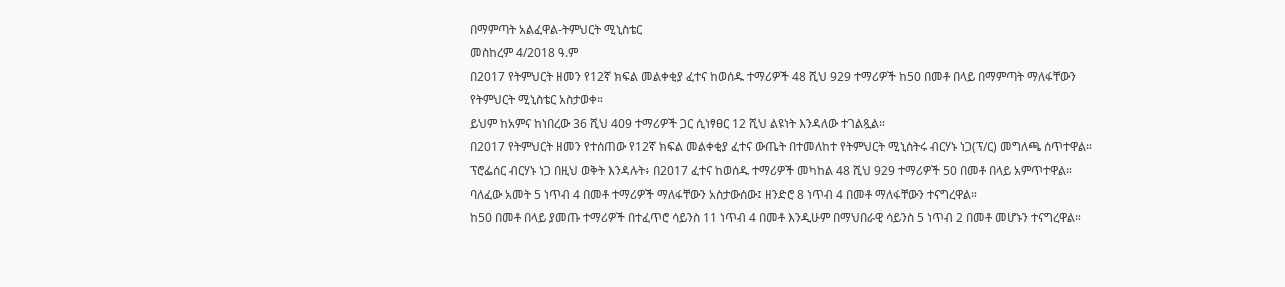በማምጣት አልፈዋል-ትምህርት ሚኒስቴር
መስከረም 4/2018 ዓ.ም
በ2017 የትምህርት ዘመን የ12ኛ ክፍል መልቀቂያ ፈተና ከወሰዱ ተማሪዎች 48 ሺህ 929 ተማሪዎች ከ50 በመቶ በላይ በማምጣት ማለፋቸውን የትምህርት ሚኒስቴር አስታወቀ።
ይህም ከአምና ከነበረው 36 ሺህ 409 ተማሪዎች ጋር ሲነፃፀር 12 ሺህ ልዩነት እንዳለው ተገልጿል።
በ2017 የትምህርት ዘመን የተሰጠው የ12ኛ ክፍል መልቀቂያ ፈተና ውጤት በተመለከተ የትምህርት ሚኒስትሩ ብርሃኑ ነጋ(ፕ/ር) መግለጫ ሰጥተዋል።
ፕሮፌሰር ብርሃኑ ነጋ በዚህ ወቅት እንዳሉት፥ በ2017 ፈተና ከወሰዱ ተማሪዎች መካከል 48 ሺህ 929 ተማሪዎች 50 በመቶ በላይ አምጥተዋል።
ባለፈው አመት 5 ነጥብ 4 በመቶ ተማሪዎች ማለፋቸውን አስታውሰው፤ ዘንድሮ 8 ነጥብ 4 በመቶ ማለፋቸውን ተናግረዋል።
ከ50 በመቶ በላይ ያመጡ ተማሪዎች በተፈጥሮ ሳይንስ 11 ነጥብ 4 በመቶ እንዲሁም በማህበራዊ ሳይንስ 5 ነጥብ 2 በመቶ መሆኑን ተናግረዋል።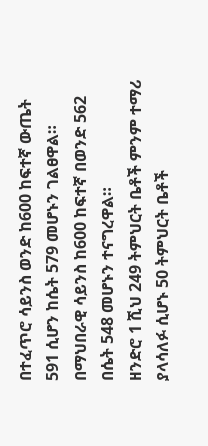በተፈጥሮ ሳይንስ ወንድ ከ600 ከፍተኛ ውጤት 591 ሲሆን ከሴት 579 መሆኑን ገልፀዋል።
በማህበራዊ ሳይንስ ከ600 ከፍተኛ በወንድ 562 በሴት 548 መሆኑን ተናግረዋል።
ዘንድሮ 1 ሺህ 249 ትምህርት ቤቶች ምንም ተማሪ ያላሳለፉ ሲሆኑ 50 ትምህርት ቤቶች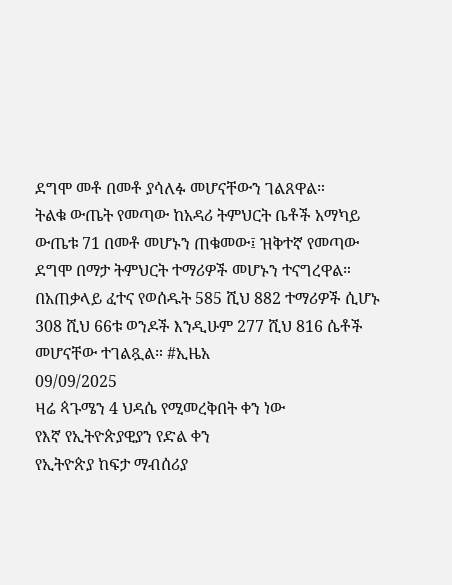ደግሞ መቶ በመቶ ያሳለፉ መሆናቸውን ገልጸዋል።
ትልቁ ውጤት የመጣው ከአዳሪ ትምህርት ቤቶች አማካይ ውጤቱ 71 በመቶ መሆኑን ጠቁመው፤ ዝቅተኛ የመጣው ደግሞ በማታ ትምህርት ተማሪዎች መሆኑን ተናግረዋል።
በአጠቃላይ ፈተና የወሰዱት 585 ሺህ 882 ተማሪዎች ሲሆኑ 308 ሺህ 66ቱ ወንዶች እንዲሁም 277 ሺህ 816 ሴቶች መሆናቸው ተገልጿል። #ኢዜአ
09/09/2025
ዛሬ ጳጉሜን 4 ህዳሴ የሚመረቅበት ቀን ነው
የእኛ የኢትዮጵያዊያን የድል ቀን
የኢትዮጵያ ከፍታ ማብሰሪያ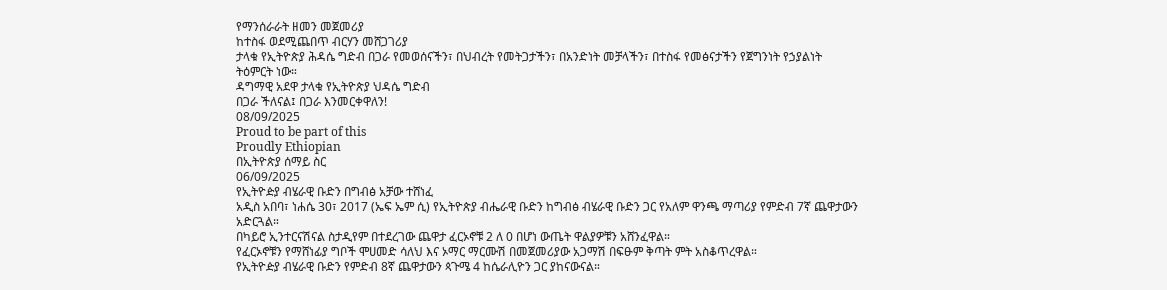የማንሰራራት ዘመን መጀመሪያ
ከተስፋ ወደሚጨበጥ ብርሃን መሸጋገሪያ
ታላቁ የኢትዮጵያ ሕዳሴ ግድብ በጋራ የመወሰናችን፣ በህብረት የመትጋታችን፣ በአንድነት መቻላችን፣ በተስፋ የመፅናታችን የጀግንነት የኃያልነት ትዕምርት ነው።
ዳግማዊ አደዋ ታላቁ የኢትዮጵያ ህዳሴ ግድብ
በጋራ ችለናል፤ በጋራ እንመርቀዋለን!
08/09/2025
Proud to be part of this
Proudly Ethiopian
በኢትዮጵያ ሰማይ ስር
06/09/2025
የኢትዮዽያ ብሄራዊ ቡድን በግብፅ አቻው ተሸነፈ
አዲስ አበባ፣ ነሐሴ 30፣ 2017 (ኤፍ ኤም ሲ) የኢትዮጵያ ብሔራዊ ቡድን ከግብፅ ብሄራዊ ቡድን ጋር የአለም ዋንጫ ማጣሪያ የምድብ 7ኛ ጨዋታውን አድርጓል።
በካይሮ ኢንተርናሽናል ስታዲየም በተደረገው ጨዋታ ፈርኦኖቹ 2 ለ 0 በሆነ ውጤት ዋልያዎቹን አሸንፈዋል።
የፈርኦኖቹን የማሸነፊያ ግቦች ሞሀመድ ሳለህ እና ኦማር ማርሙሽ በመጀመሪያው አጋማሽ በፍፁም ቅጣት ምት አስቆጥረዋል።
የኢትዮዽያ ብሄራዊ ቡድን የምድብ 8ኛ ጨዋታውን ጳጉሜ 4 ከሴራሊዮን ጋር ያከናውናል።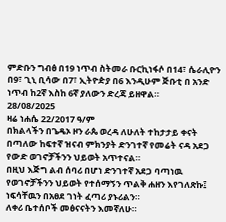ምድቡን ግብፅ በ19 ነጥብ ስትመራ ቡርኪነፋሶ በ14፣ ሴራሊዮን በ9፣ ጊኒ ቢሳው በ7፣ ኢትዮዽያ በ6 እንዲሁም ጅቡቲ በ አንድ ነጥብ ከ2ኛ እስከ 6ኛ ያለውን ድረጃ ይዘዋል።
28/08/2025
ዛሬ ነሐሴ 22/2017 ዓ/ም
በክልላችን በጌዴኦ ዞን ራጴ ወረዳ ለሁለት ተከታታይ ቀናት በጣለው ከፍተኛ ዝናብ ምክንያት ድንገተኛ የመሬት ናዳ አደጋ የውድ ወገኖቻችንን ህይወት አጥተናል።
በዚህ እጅግ ልብ ሰባሪ በሆነ ድንገተኛ አደጋ ባጣነዉ የወገኖቻችንን ህይወት የተሰማኝን ጥልቅ ሐዘን እየገለጽኩ፤ ነፍሳቸዉን በአፀደ ገነት ፈጣሪ ያኑሪልን።
ለቀሪ ቤተሰቦች መፅናናትን እመኛለሁ።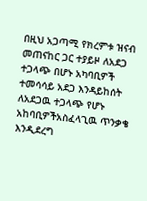በዚህ አጋጣሚ የክረምቱ ዝናብ መጠናከር ጋር ተያይዞ ለአደጋ ተጋላጭ በሆኑ አካባቢዎች ተመሳሳይ አደጋ እንዳይከሰት ለአደጋዉ ተጋላጭ የሆኑ አከባቢዎችአስፈላጊዉ ጥንቃቄ እንዲደረግ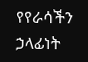የየራሳችን ኃላፊነት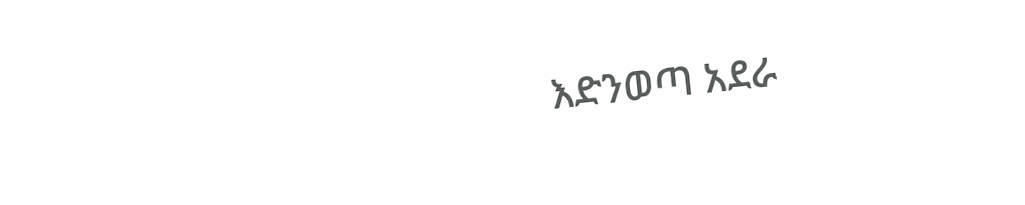እድንወጣ አደራ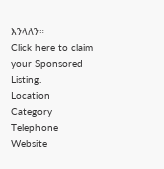እንላለን።
Click here to claim your Sponsored Listing.
Location
Category
Telephone
Website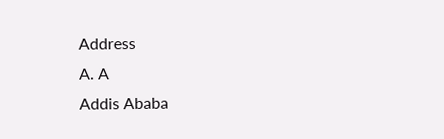Address
A. A
Addis Ababa